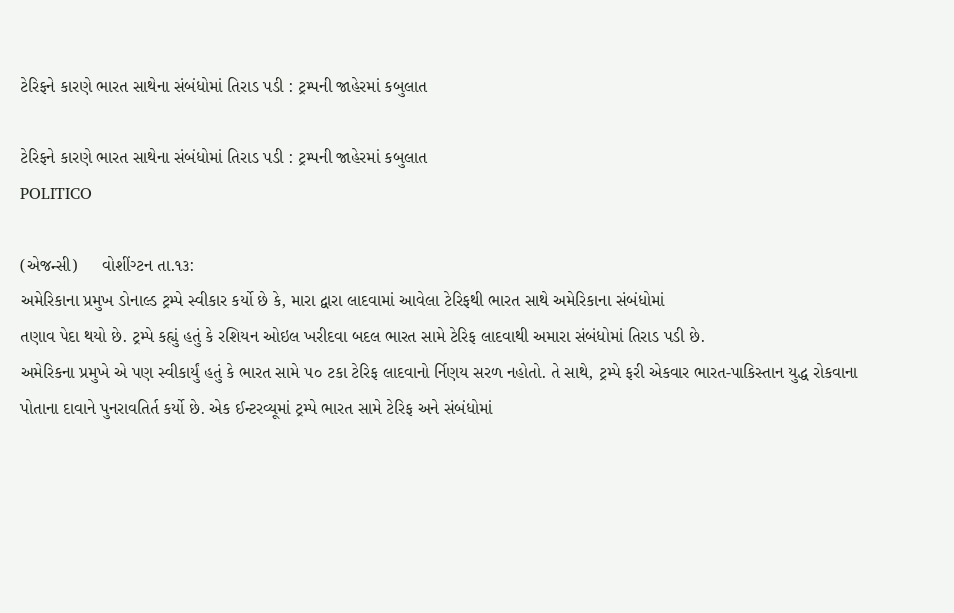ટેરિફને કારણે ભારત સાથેના સંબંધોમાં તિરાડ પડી : ટ્રમ્પની જાહેરમાં કબુલાત

ટેરિફને કારણે ભારત સાથેના સંબંધોમાં તિરાડ પડી : ટ્રમ્પની જાહેરમાં કબુલાત
POLITICO

(એજન્સી)     વોશીંગ્ટન તા.૧૩:
અમેરિકાના પ્રમુખ ડોનાલ્ડ ટ્રમ્પે સ્વીકાર કર્યો છે કે, મારા દ્વારા લાદવામાં આવેલા ટેરિફથી ભારત સાથે અમેરિકાના સંબંધોમાં
તણાવ પેદા થયો છે. ટ્રમ્પે કહ્યું હતું કે રશિયન ઓઇલ ખરીદવા બદલ ભારત સામે ટેરિફ લાદવાથી અમારા સંબંધોમાં તિરાડ પડી છે.
અમેરિકના પ્રમુખે એ પણ સ્વીકાર્યું હતું કે ભારત સામે ૫૦ ટકા ટેરિફ લાદવાનો ર્નિણય સરળ નહોતો. તે સાથે, ટ્રમ્પે ફરી એકવાર ભારત-પાકિસ્તાન યુદ્ધ રોકવાના પોતાના દાવાને પુનરાવતિર્ત કર્યો છે. એક ઈન્ટરવ્યૂમાં ટ્રમ્પે ભારત સામે ટેરિફ અને સંબંધોમાં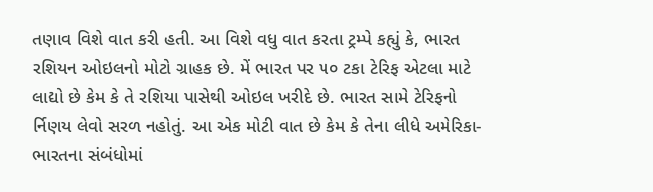તણાવ વિશે વાત કરી હતી. આ વિશે વધુ વાત કરતા ટ્રમ્પે કહ્યું કે, ભારત રશિયન ઓઇલનો મોટો ગ્રાહક છે. મેં ભારત પર ૫૦ ટકા ટેરિફ એટલા માટે લાદ્યો છે કેમ કે તે રશિયા પાસેથી ઓઇલ ખરીદે છે. ભારત સામે ટેરિફનો ર્નિણય લેવો સરળ નહોતું. આ એક મોટી વાત છે કેમ કે તેના લીધે અમેરિકા-ભારતના સંબંધોમાં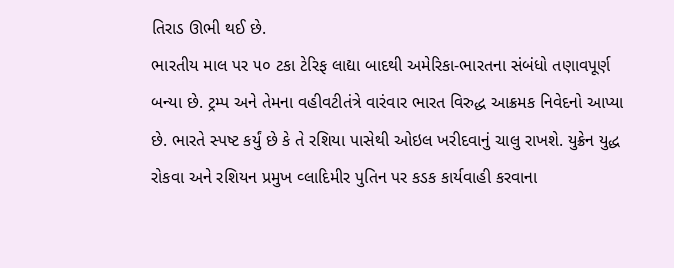તિરાડ ઊભી થઈ છે.
ભારતીય માલ પર ૫૦ ટકા ટેરિફ લાદ્યા બાદથી અમેરિકા-ભારતના સંબંધો તણાવપૂર્ણ બન્યા છે. ટ્રમ્પ અને તેમના વહીવટીતંત્રે વારંવાર ભારત વિરુદ્ધ આક્રમક નિવેદનો આપ્યા છે. ભારતે સ્પષ્ટ કર્યું છે કે તે રશિયા પાસેથી ઓઇલ ખરીદવાનું ચાલુ રાખશે. યુક્રેન યુદ્ધ રોકવા અને રશિયન પ્રમુખ વ્લાદિમીર પુતિન પર કડક કાર્યવાહી કરવાના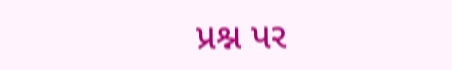પ્રશ્ન પર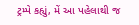ટ્રમ્પે કહ્યું, મેં આ પહેલાથી જ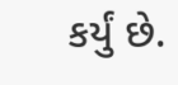કર્યું છે.